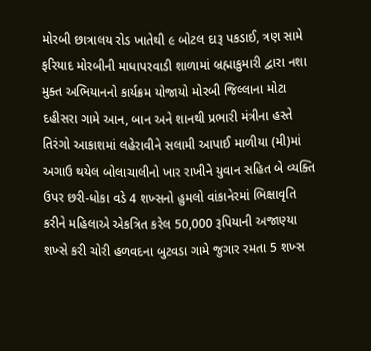મોરબી છાત્રાલય રોડ ખાતેથી ૯ બોટલ દારૂ પકડાઈ, ત્રણ સામે ફરિયાદ મોરબીની માધાપરવાડી શાળામાં બ્રહ્માકુમારી દ્વારા નશા મુક્ત અભિયાનનો કાર્યક્રમ યોજાયો મોરબી જિલ્લાના મોટા દહીસરા ગામે આન, બાન અને શાનથી પ્રભારી મંત્રીના હસ્તે તિરંગો આકાશમાં લહેરાવીને સલામી આપાઈ માળીયા (મી)માં અગાઉ થયેલ બોલાચાલીનો ખાર રાખીને યુવાન સહિત બે વ્યક્તિ ઉપર છરી-ધોકા વડે 4 શખ્સનો હુમલો વાંકાનેરમાં ભિક્ષાવૃતિ કરીને મહિલાએ એકત્રિત કરેલ 50,000 રૂપિયાની અજાણ્યા શખ્સે કરી ચોરી હળવદના બુટવડા ગામે જુગાર રમતા 5 શખ્સ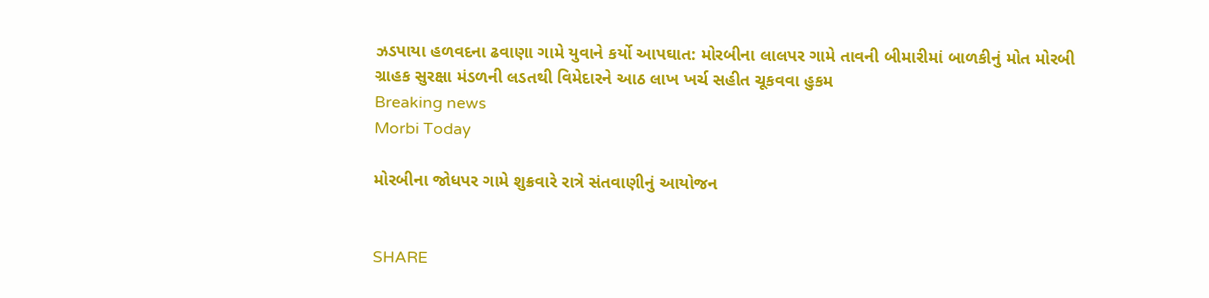ઝડપાયા હળવદના ઢવાણા ગામે યુવાને કર્યો આપઘાત: મોરબીના લાલપર ગામે તાવની બીમારીમાં બાળકીનું મોત મોરબી ગ્રાહક સુરક્ષા મંડળની લડતથી વિમેદારને આઠ લાખ ખર્ચ સહીત ચૂકવવા હુકમ
Breaking news
Morbi Today

મોરબીના જોધપર ગામે શુક્રવારે રાત્રે સંતવાણીનું આયોજન


SHARE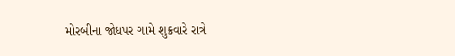મોરબીના જોધપર ગામે શુક્રવારે રાત્રે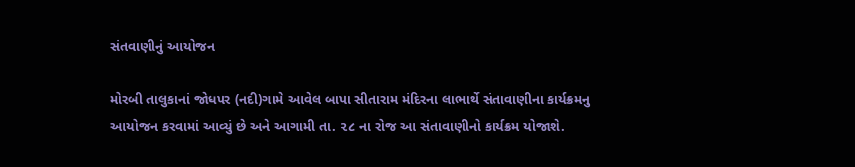સંતવાણીનું આયોજન

મોરબી તાલુકાનાં જોધપર (નદી)ગામે આવેલ બાપા સીતારામ મંદિરના લાભાર્થે સંતાવાણીના કાર્યક્રમનુ આયોજન કરવામાં આવ્યું છે અને આગામી તા. ૨૮ ના રોજ આ સંતાવાણીનો કાર્યક્રમ યોજાશે.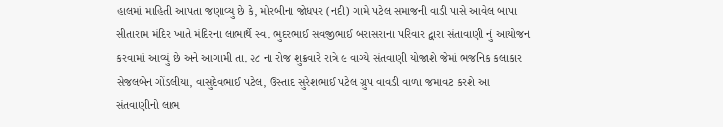હાલમાં માહિતી આપતા જણાવ્યુ છે કે, મોરબીના જોધપર (નદી) ગામે પટેલ સમાજની વાડી પાસે આવેલ બાપા સીતારામ મંદિર ખાતે મંદિરના લાભાર્થે સ્વ. ભુદરભાઈ સવજીભાઈ બરાસરાના પરિવાર દ્વારા સંતાવાણી નું આયોજન કરવામાં આવ્યું છે અને આગામી તા. ૨૮ ના રોજ શુક્રવારે રાત્રે ૯ વાગ્યે સંતવાણી યોજાશે જેમાં ભજનિક કલાકાર સેજલબેન ગોંડલીયા, વાસુદેવભાઈ પટેલ, ઉસ્તાદ સુરેશભાઈ પટેલ ગ્રુપ વાવડી વાળા જમાવટ કરશે આ સંતવાણીનો લાભ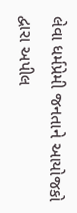લેવા ધર્મપ્રેમી જનતાને આયોજકો દ્વારા અપીલ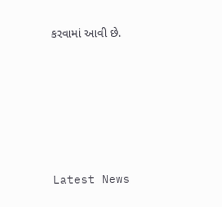કરવામાં આવી છે.






Latest News